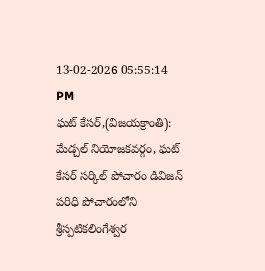13-02-2026 05:55:14 PM
ఘట్ కేసర్,(విజయక్రాంతి): మేడ్చల్ నియోజకవర్గం, ఘట్ కేసర్ సర్కిల్ పోచారం డివిజన్ పరిధి పోచారంలోని శ్రీస్పటికలింగేశ్వర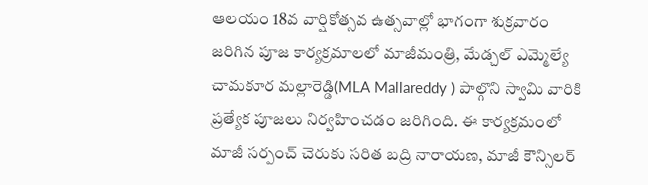ఆలయం 18వ వార్షికోత్సవ ఉత్సవాల్లో భాగంగా శుక్రవారం జరిగిన పూజ కార్యక్రమాలలో మాజీమంత్రి, మేడ్చల్ ఎమ్మెల్యే చామకూర మల్లారెడ్డి(MLA Mallareddy ) పాల్గొని స్వామి వారికి ప్రత్యేక పూజలు నిర్వహించడం జరిగింది. ఈ కార్యక్రమంలో మాజీ సర్పంచ్ చెరుకు సరిత బద్రి నారాయణ, మాజీ కౌన్సిలర్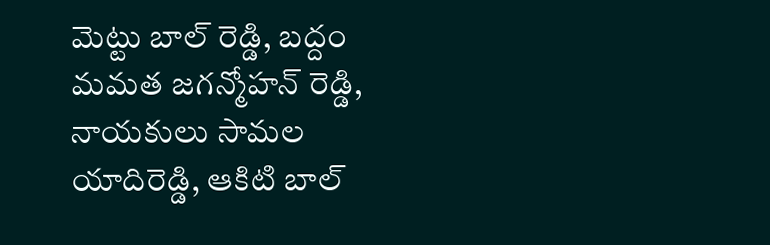మెట్టు బాల్ రెడ్డి, బద్దం మమత జగన్మోహన్ రెడ్డి, నాయకులు సామల యాదిరెడ్డి, ఆకిటి బాల్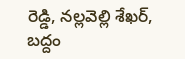రెడ్డి, నల్లవెల్లి శేఖర్, బద్దం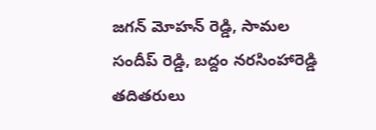జగన్ మోహన్ రెడ్డి, సామల సందీప్ రెడ్డి, బద్దం నరసింహారెడ్డి తదితరులు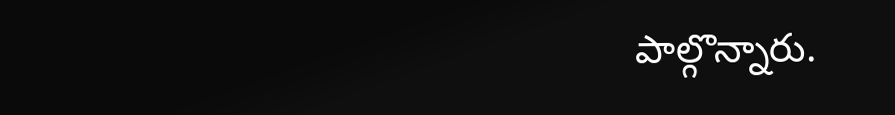పాల్గొన్నారు.